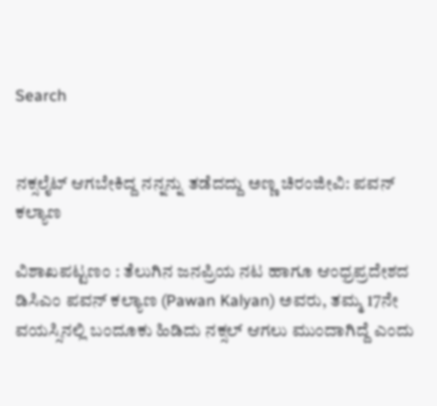Search


ನಕ್ಸಲೈಟ್‌ ಆಗಬೇಕಿದ್ದ ನನ್ನನ್ನು ತಡೆದದ್ದು ಅಣ್ಣ ಚಿರಂಜೀವಿ: ಪವನ್‌ ಕಲ್ಯಾಣ

ವಿಶಾಖಪಟ್ಟಣಂ : ತೆಲುಗಿನ ಜನಪ್ರಿಯ ನಟ ಹಾಗೂ ಆಂಧ್ರಪ್ರದೇಶದ ಡಿಸಿಎಂ ಪವನ್‌ ಕಲ್ಯಾಣ (Pawan Kalyan) ಅವರು, ತಮ್ಮ 17ನೇ ವಯಸ್ಸಿನಲ್ಲಿ ಬಂದೂಕು ಹಿಡಿದು ನಕ್ಸಲ್‌ ಆಗಲು ಮುಂದಾಗಿದ್ದೆ ಎಂದು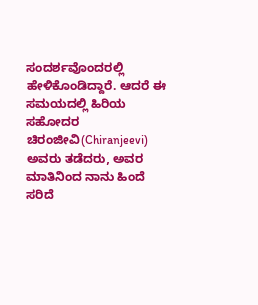ಸಂದರ್ಶವೊಂದರಲ್ಲಿ ಹೇಳಿಕೊಂಡಿದ್ದಾರೆ. ಆದರೆ ಈ ಸಮಯದಲ್ಲಿ ಹಿರಿಯ ಸಹೋದರ ಚಿರಂಜೀವಿ(Chiranjeevi) ಅವರು ತಡೆದರು, ಅವರ ಮಾತಿನಿಂದ ನಾನು ಹಿಂದೆ ಸರಿದೆ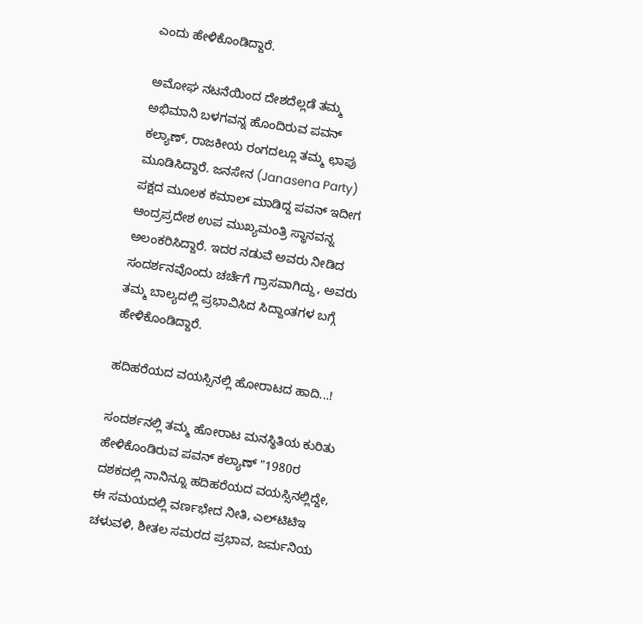ಎಂದು ಹೇಳಿಕೊಂಡಿದ್ದಾರೆ.

ಅಮೋಘ ನಟನೆಯಿಂದ ದೇಶದೆಲ್ಲಡೆ ತಮ್ಮ ಅಭಿಮಾನಿ ಬಳಗವನ್ನ ಹೊಂದಿರುವ ಪವನ್‌ ಕಲ್ಯಾಣ್‌, ರಾಜಕೀಯ ರಂಗದಲ್ಲೂ ತಮ್ಮ ಛಾಪು ಮೂಡಿಸಿದ್ದಾರೆ. ಜನಸೇನ (Janasena Party) ಪಕ್ಷದ ಮೂಲಕ ಕಮಾಲ್‌ ಮಾಡಿದ್ದ ಪವನ್‌ ಇದೀಗ ಆಂದ್ರಪ್ರದೇಶ ಉಪ ಮುಖ್ಯಮಂತ್ರಿ ಸ್ಥಾನವನ್ನ ಅಲಂಕರಿಸಿದ್ದಾರೆ. ಇದರ ನಡುವೆ ಅವರು ನೀಡಿದ ಸಂದರ್ಶನವೊಂದು ಚರ್ಚೆಗೆ ಗ್ರಾಸವಾಗಿದ್ದು, ಅವರು ತಮ್ಮ ಬಾಲ್ಯದಲ್ಲಿ ಪ್ರಭಾವಿಸಿದ ಸಿದ್ದಾಂತಗಳ ಬಗ್ಗೆ ಹೇಳಿಕೊಂಡಿದ್ದಾರೆ.

ಹದಿಹರೆಯದ ವಯಸ್ಸಿನಲ್ಲಿ ಹೋರಾಟದ ಹಾದಿ...!

ಸಂದರ್ಶನಲ್ಲಿ ತಮ್ಮ ಹೋರಾಟ ಮನಸ್ಥಿತಿಯ ಕುರಿತು ಹೇಳಿಕೊಂಡಿರುವ ಪವನ್‌ ಕಲ್ಯಾಣ್‌ "1980ರ ದಶಕದಲ್ಲಿ ನಾನಿನ್ನೂ ಹದಿಹರೆಯದ ವಯಸ್ಸಿನಲ್ಲಿದ್ದೇ, ಈ ಸಮಯದಲ್ಲಿ ವರ್ಣಭೇದ ನೀತಿ, ಎಲ್‌ಟಿಟಿಇ ಚಳುವಳಿ, ಶೀತಲ ಸಮರದ ಪ್ರಭಾವ, ಜರ್ಮನಿಯ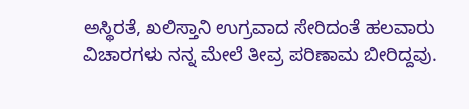ಅಸ್ಥಿರತೆ, ಖಲಿಸ್ತಾನಿ ಉಗ್ರವಾದ ಸೇರಿದಂತೆ ಹಲವಾರು ವಿಚಾರಗಳು ನನ್ನ ಮೇಲೆ ತೀವ್ರ ಪರಿಣಾಮ ಬೀರಿದ್ದವು.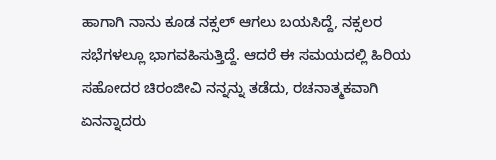ಹಾಗಾಗಿ ನಾನು ಕೂಡ ನಕ್ಸಲ್‌ ಆಗಲು ಬಯಸಿದ್ದೆ, ನಕ್ಸಲರ ಸಭೆಗಳಲ್ಲೂ ಭಾಗವಹಿಸುತ್ತಿದ್ದೆ. ಆದರೆ ಈ ಸಮಯದಲ್ಲಿ ಹಿರಿಯ ಸಹೋದರ ಚಿರಂಜೀವಿ ನನ್ನನ್ನು ತಡೆದು, ರಚನಾತ್ಮಕವಾಗಿ ಏನನ್ನಾದರು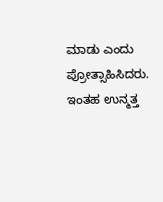ಮಾಡು ಎಂದು ಪ್ರೋತ್ಸಾಹಿಸಿದರು. ಇಂತಹ ಉನ್ಮತ್ತ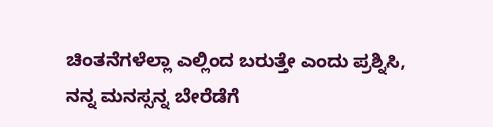ಚಿಂತನೆಗಳೆಲ್ಲಾ ಎಲ್ಲಿಂದ ಬರುತ್ತೇ ಎಂದು ಪ್ರಶ್ನಿಸಿ, ನನ್ನ ಮನಸ್ಸನ್ನ ಬೇರೆಡೆಗೆ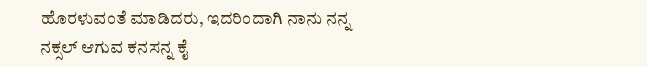ಹೊರಳುವಂತೆ ಮಾಡಿದರು, ಇದರಿಂದಾಗಿ ನಾನು ನನ್ನ ನಕ್ಸಲ್‌ ಆಗುವ ಕನಸನ್ನ ಕೈ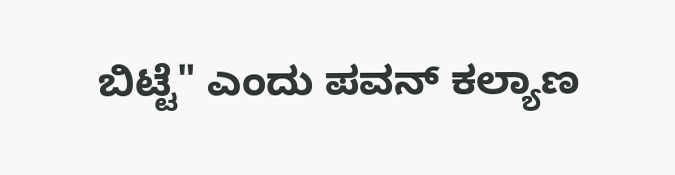ಬಿಟ್ಟೆ" ಎಂದು ಪವನ್‌ ಕಲ್ಯಾಣ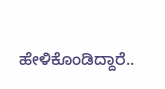ಹೇಳಿಕೊಂಡಿದ್ದಾರೆ..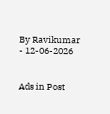By Ravikumar - 12-06-2026


Ads in Post